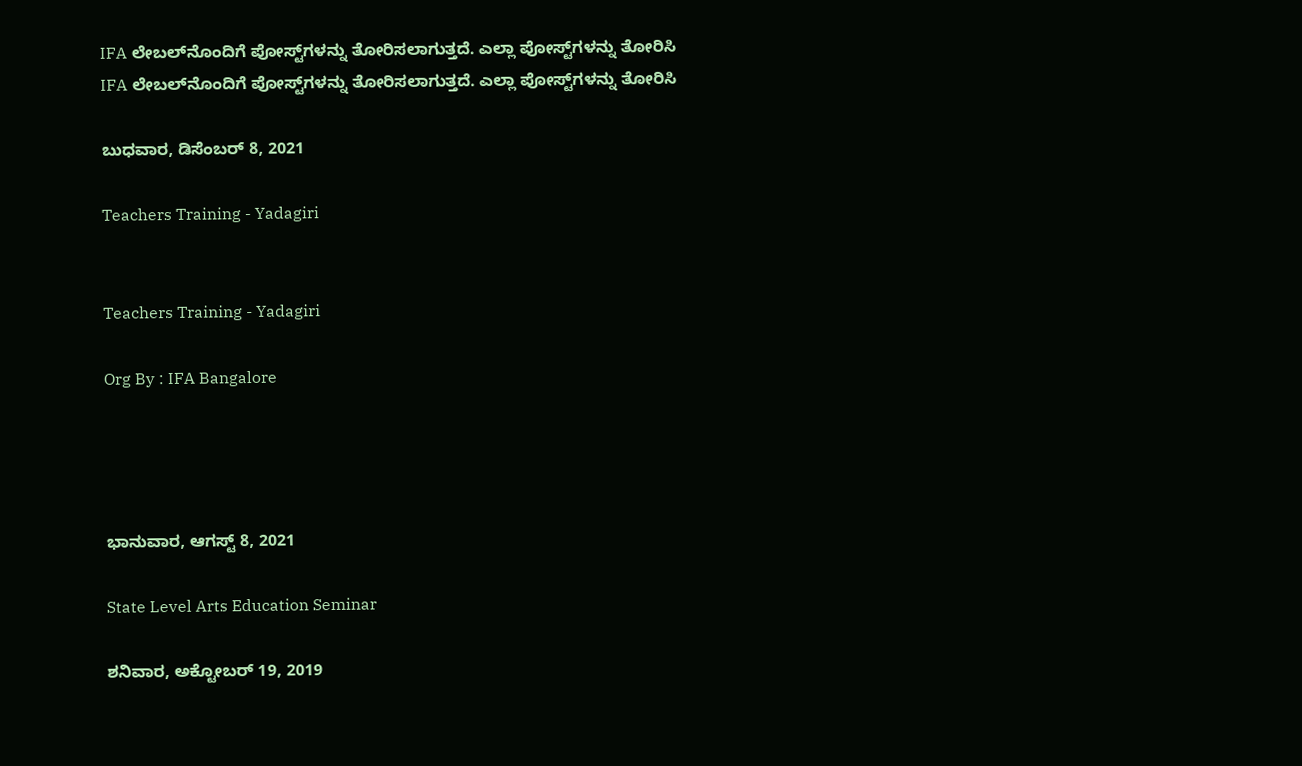IFA ಲೇಬಲ್‌ನೊಂದಿಗೆ ಪೋಸ್ಟ್‌ಗಳನ್ನು ತೋರಿಸಲಾಗುತ್ತದೆ. ಎಲ್ಲಾ ಪೋಸ್ಟ್‌ಗಳನ್ನು ತೋರಿಸಿ
IFA ಲೇಬಲ್‌ನೊಂದಿಗೆ ಪೋಸ್ಟ್‌ಗಳನ್ನು ತೋರಿಸಲಾಗುತ್ತದೆ. ಎಲ್ಲಾ ಪೋಸ್ಟ್‌ಗಳನ್ನು ತೋರಿಸಿ

ಬುಧವಾರ, ಡಿಸೆಂಬರ್ 8, 2021

Teachers Training - Yadagiri


Teachers Training - Yadagiri

Org By : IFA Bangalore




ಭಾನುವಾರ, ಆಗಸ್ಟ್ 8, 2021

State Level Arts Education Seminar

ಶನಿವಾರ, ಅಕ್ಟೋಬರ್ 19, 2019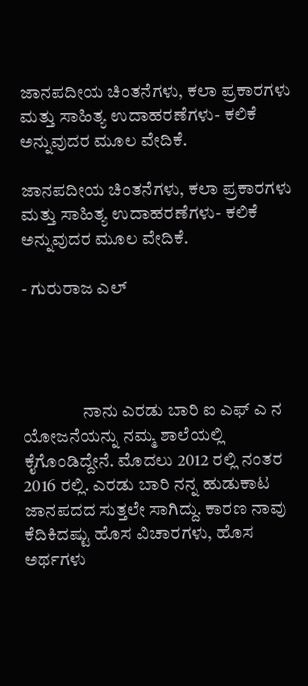ಜಾನಪದೀಯ ಚಿಂತನೆಗಳು, ಕಲಾ ಪ್ರಕಾರಗಳು ಮತ್ತು ಸಾಹಿತ್ಯ ಉದಾಹರಣೆಗಳು- ಕಲಿಕೆ ಅನ್ನುವುದರ ಮೂಲ ವೇದಿಕೆ.

ಜಾನಪದೀಯ ಚಿಂತನೆಗಳು, ಕಲಾ ಪ್ರಕಾರಗಳು ಮತ್ತು ಸಾಹಿತ್ಯ ಉದಾಹರಣೆಗಳು- ಕಲಿಕೆ ಅನ್ನುವುದರ ಮೂಲ ವೇದಿಕೆ.

- ಗುರುರಾಜ ಎಲ್




                 ನಾನು ಎರಡು ಬಾರಿ ಐ ಎಫ್ ಎ ನ ಯೋಜನೆಯನ್ನು ನಮ್ಮ ಶಾಲೆಯಲ್ಲಿ ಕೈಗೊಂಡಿದ್ದೇನೆ. ಮೊದಲು 2012 ರಲ್ಲಿ ನಂತರ 2016 ರಲ್ಲಿ. ಎರಡು ಬಾರಿ ನನ್ನ ಹುಡುಕಾಟ ಜಾನಪದದ ಸುತ್ತಲೇ ಸಾಗಿದ್ದು. ಕಾರಣ ನಾವು ಕೆದಿಕಿದಷ್ಟು ಹೊಸ ವಿಚಾರಗಳು, ಹೊಸ ಅರ್ಥಗಳು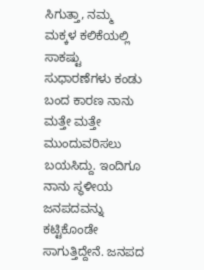ಸಿಗುತ್ತಾ, ನಮ್ಮ ಮಕ್ಕಳ ಕಲಿಕೆಯಲ್ಲಿ ಸಾಕಷ್ಟು ಸುಧಾರಣೆಗಳು ಕಂಡು ಬಂದ ಕಾರಣ ನಾನು ಮತ್ತೇ ಮತ್ತೇ ಮುಂದುವರಿಸಲು ಬಯಸಿದ್ದು. ಇಂದಿಗೂ ನಾನು ಸ್ಥಳೀಯ ಜನಪದವನ್ನು ಕಟ್ಟಿಕೊಂಡೇ ಸಾಗುತ್ತಿದ್ದೇನೆ. ಜನಪದ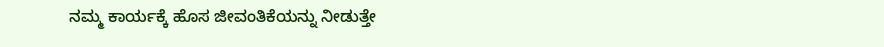ನಮ್ಮ ಕಾರ್ಯಕ್ಕೆ ಹೊಸ ಜೀವಂತಿಕೆಯನ್ನು ನೀಡುತ್ತೇ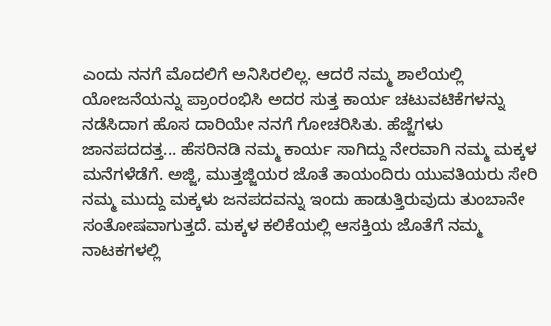ಎಂದು ನನಗೆ ಮೊದಲಿಗೆ ಅನಿಸಿರಲಿಲ್ಲ. ಆದರೆ ನಮ್ಮ ಶಾಲೆಯಲ್ಲಿ ಯೋಜನೆಯನ್ನು ಪ್ರಾಂರಂಭಿಸಿ ಅದರ ಸುತ್ತ ಕಾರ್ಯ ಚಟುವಟಿಕೆಗಳನ್ನು ನಡೆಸಿದಾಗ ಹೊಸ ದಾರಿಯೇ ನನಗೆ ಗೋಚರಿಸಿತು. ಹೆಜ್ಜೆಗಳು ಜಾನಪದದತ್ತ... ಹೆಸರಿನಡಿ ನಮ್ಮ ಕಾರ್ಯ ಸಾಗಿದ್ದು ನೇರವಾಗಿ ನಮ್ಮ ಮಕ್ಕಳ ಮನೆಗಳೆಡೆಗೆ. ಅಜ್ಜಿ, ಮುತ್ತಜ್ಜಿಯರ ಜೊತೆ ತಾಯಂದಿರು ಯುವತಿಯರು ಸೇರಿ ನಮ್ಮ ಮುದ್ದು ಮಕ್ಕಳು ಜನಪದವನ್ನು ಇಂದು ಹಾಡುತ್ತಿರುವುದು ತುಂಬಾನೇ ಸಂತೋಷವಾಗುತ್ತದೆ. ಮಕ್ಕಳ ಕಲಿಕೆಯಲ್ಲಿ ಆಸಕ್ತಿಯ ಜೊತೆಗೆ ನಮ್ಮ ನಾಟಕಗಳಲ್ಲಿ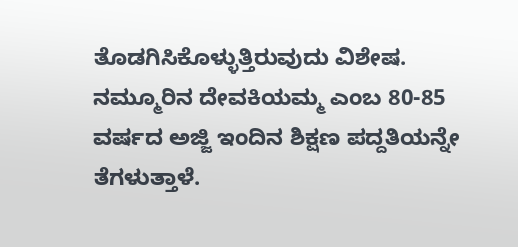ತೊಡಗಿಸಿಕೊಳ್ಳುತ್ತಿರುವುದು ವಿಶೇಷ. ನಮ್ಮೂರಿನ ದೇವಕಿಯಮ್ಮ ಎಂಬ 80-85 ವರ್ಷದ ಅಜ್ಜಿ ಇಂದಿನ ಶಿಕ್ಷಣ ಪದ್ದತಿಯನ್ನೇ ತೆಗಳುತ್ತಾಳೆ.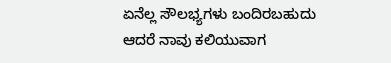ಏನೆಲ್ಲ ಸೌಲಭ್ಯಗಳು ಬಂದಿರಬಹುದು ಆದರೆ ನಾವು ಕಲಿಯುವಾಗ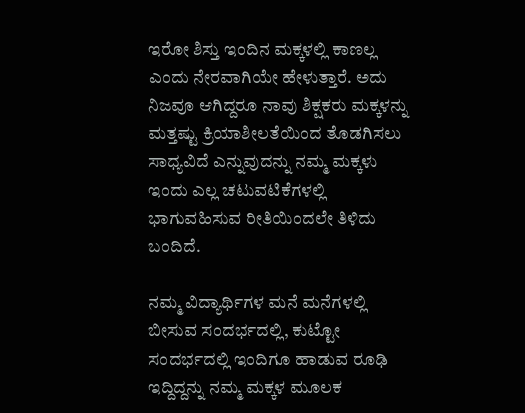ಇರೋ ಶಿಸ್ತು ಇಂದಿನ ಮಕ್ಕಳಲ್ಲಿ ಕಾಣಲ್ಲ ಎಂದು ನೇರವಾಗಿಯೇ ಹೇಳುತ್ತಾರೆ. ಅದು ನಿಜವೂ ಆಗಿದ್ದರೂ ನಾವು ಶಿಕ್ಷಕರು ಮಕ್ಕಳನ್ನು ಮತ್ತಷ್ಟು ಕ್ರಿಯಾಶೀಲತೆಯಿಂದ ತೊಡಗಿಸಲು ಸಾಧ್ಯವಿದೆ ಎನ್ನುವುದನ್ನು ನಮ್ಮ ಮಕ್ಕಳು ಇಂದು ಎಲ್ಲ ಚಟುವಟಿಕೆಗಳಲ್ಲಿ ಭಾಗುವಹಿಸುವ ರೀತಿಯಿಂದಲೇ ತಿಳಿದು ಬಂದಿದೆ.

ನಮ್ಮ ವಿದ್ಯಾರ್ಥಿಗಳ ಮನೆ ಮನೆಗಳಲ್ಲಿ ಬೀಸುವ ಸಂದರ್ಭದಲ್ಲಿ, ಕುಟ್ಟೋ ಸಂದರ್ಭದಲ್ಲಿ ಇಂದಿಗೂ ಹಾಡುವ ರೂಢಿ ಇದ್ದಿದ್ದನ್ನು ನಮ್ಮ ಮಕ್ಕಳ ಮೂಲಕ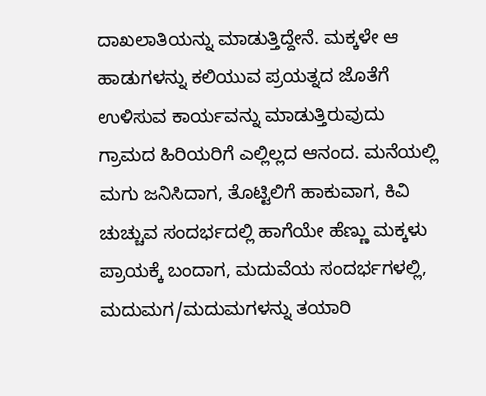ದಾಖಲಾತಿಯನ್ನು ಮಾಡುತ್ತಿದ್ದೇನೆ. ಮಕ್ಕಳೇ ಆ ಹಾಡುಗಳನ್ನು ಕಲಿಯುವ ಪ್ರಯತ್ನದ ಜೊತೆಗೆ ಉಳಿಸುವ ಕಾರ್ಯವನ್ನು ಮಾಡುತ್ತಿರುವುದು ಗ್ರಾಮದ ಹಿರಿಯರಿಗೆ ಎಲ್ಲಿಲ್ಲದ ಆನಂದ. ಮನೆಯಲ್ಲಿ ಮಗು ಜನಿಸಿದಾಗ, ತೊಟ್ಟಿಲಿಗೆ ಹಾಕುವಾಗ, ಕಿವಿ ಚುಚ್ಚುವ ಸಂದರ್ಭದಲ್ಲಿ ಹಾಗೆಯೇ ಹೆಣ್ಣು ಮಕ್ಕಳು ಪ್ರಾಯಕ್ಕೆ ಬಂದಾಗ, ಮದುವೆಯ ಸಂದರ್ಭಗಳಲ್ಲಿ, ಮದುಮಗ/ಮದುಮಗಳನ್ನು ತಯಾರಿ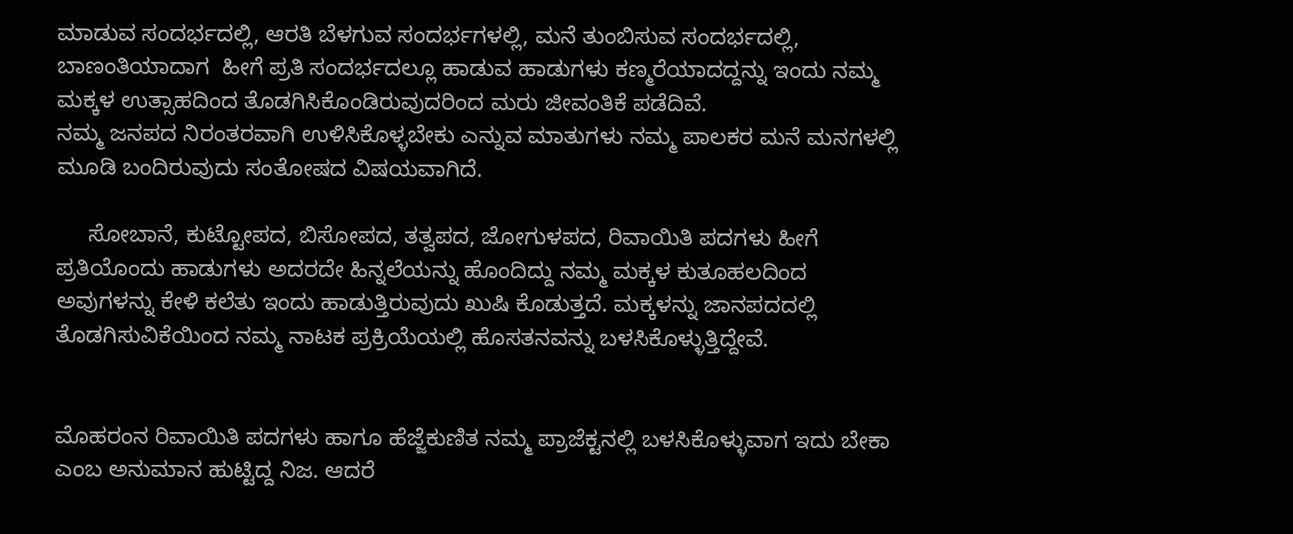ಮಾಡುವ ಸಂದರ್ಭದಲ್ಲಿ, ಆರತಿ ಬೆಳಗುವ ಸಂದರ್ಭಗಳಲ್ಲಿ, ಮನೆ ತುಂಬಿಸುವ ಸಂದರ್ಭದಲ್ಲಿ, ಬಾಣಂತಿಯಾದಾಗ  ಹೀಗೆ ಪ್ರತಿ ಸಂದರ್ಭದಲ್ಲೂ ಹಾಡುವ ಹಾಡುಗಳು ಕಣ್ಮರೆಯಾದದ್ದನ್ನು ಇಂದು ನಮ್ಮ ಮಕ್ಕಳ ಉತ್ಸಾಹದಿಂದ ತೊಡಗಿಸಿಕೊಂಡಿರುವುದರಿಂದ ಮರು ಜೀವಂತಿಕೆ ಪಡೆದಿವೆ.
ನಮ್ಮ ಜನಪದ ನಿರಂತರವಾಗಿ ಉಳಿಸಿಕೊಳ್ಳಬೇಕು ಎನ್ನುವ ಮಾತುಗಳು ನಮ್ಮ ಪಾಲಕರ ಮನೆ ಮನಗಳಲ್ಲಿ ಮೂಡಿ ಬಂದಿರುವುದು ಸಂತೋಷದ ವಿಷಯವಾಗಿದೆ.

     ಸೋಬಾನೆ, ಕುಟ್ಟೋಪದ, ಬಿಸೋಪದ, ತತ್ವಪದ, ಜೋಗುಳಪದ, ರಿವಾಯಿತಿ ಪದಗಳು ಹೀಗೆ ಪ್ರತಿಯೊಂದು ಹಾಡುಗಳು ಅದರದೇ ಹಿನ್ನಲೆಯನ್ನು ಹೊಂದಿದ್ದು ನಮ್ಮ ಮಕ್ಕಳ ಕುತೂಹಲದಿಂದ ಅವುಗಳನ್ನು ಕೇಳಿ ಕಲೆತು ಇಂದು ಹಾಡುತ್ತಿರುವುದು ಖುಷಿ ಕೊಡುತ್ತದೆ. ಮಕ್ಕಳನ್ನು ಜಾನಪದದಲ್ಲಿ ತೊಡಗಿಸುವಿಕೆಯಿಂದ ನಮ್ಮ ನಾಟಕ ಪ್ರಕ್ರಿಯೆಯಲ್ಲಿ ಹೊಸತನವನ್ನು ಬಳಸಿಕೊಳ್ಳುತ್ತಿದ್ದೇವೆ.


ಮೊಹರಂನ ರಿವಾಯಿತಿ ಪದಗಳು ಹಾಗೂ ಹೆಜ್ಜೆಕುಣಿತ ನಮ್ಮ ಪ್ರಾಜೆಕ್ಟನಲ್ಲಿ ಬಳಸಿಕೊಳ್ಳುವಾಗ ಇದು ಬೇಕಾ ಎಂಬ ಅನುಮಾನ ಹುಟ್ಟಿದ್ದ ನಿಜ. ಆದರೆ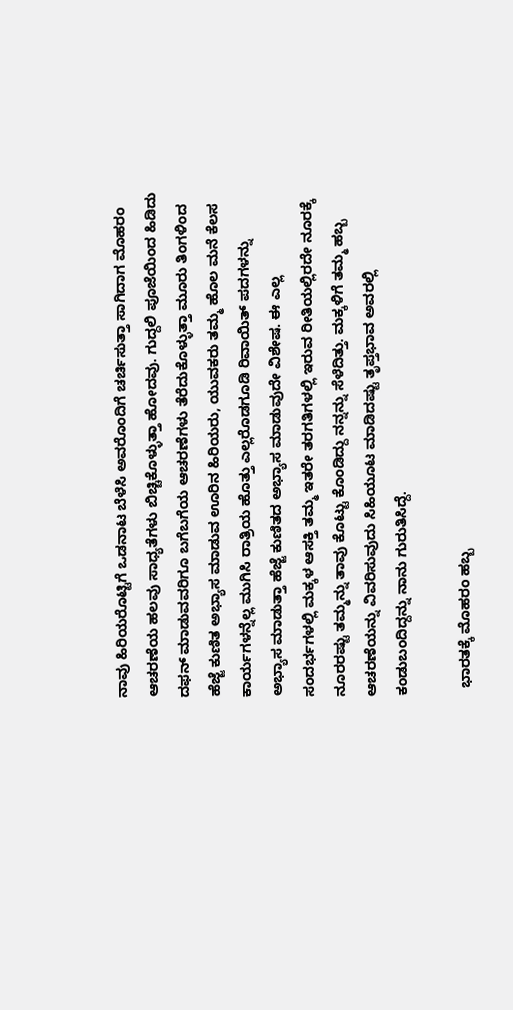ನಾವು ಹಿರಿಯರೊಟ್ಟಿಗೆ ಒಡನಾಟ ಬೆಳೆಸಿ ಅವರೊಂದಿಗೆ ಚರ್ಚಿಸುತ್ತಾ ಸಾಗಿದಾಗ ಮೊಹರಂ ಆಚರಣೆಯ ಹಲವು ಸಾಧ್ಯತೆಗಳು ಬಿಚ್ಚಿಕೊಳ್ಳುತ್ತಾ ಹೋದವು. ಗುದ್ದಲಿ ಪೂಜೆಯಿಂದ ಹಿಡಿದು ದಫನ್ ಮಾಡುವವರಿಗೂ ಬಗೆಬಗೆಯ ಆಚರಣೆಗಳು ತೆರೆದುಕೊಳ್ಳುತ್ತಾ ಮೂರು ತಿಂಗಳಿಂದ ಹೆಜ್ಜೆ ಕುಣಿತ ಅಭ್ಯಾಸ ಮಾಡುವ ಊರಿನ ಹಿರಿಯರು, ಯುವಕರು ತಮ್ಮ ಹೊಲ ಮನೆ ಕೆಲಸ ಕಾರ್ಯಗಳನ್ನೆಲ್ಲ ಮುಗಿಸಿ ರಾತ್ರಿಯ ಹೊತ್ತು ಎಲ್ಲರೊಡಗೂಡಿ ರಿವಾಯಿತ್ ಪದಗಳನ್ನು ಅಭ್ಯಾಸ ಮಾಡುತ್ತಾ ಹೆಜ್ಜೆ ಕುಣಿತದ ಅಭ್ಯಾಸ ಮಾಡುವುದೇ ವಿಶೇಷ. ಈ ಎಲ್ಲ ಸಂದರ್ಭಗಳಲ್ಲಿ ಮಕ್ಕಳ ಆಸಕ್ತಿ ತಮ್ಮ ಇತರೇ ತರಗತಿಗಳಲ್ಲಿ ಇರುವ ರೀತಿಯಲ್ಲಿರದೇ ನೂರಕ್ಕೆ ನೂರರಷ್ಟು ತಮ್ಮನ್ನು ತಾವು ಕೊಟ್ಟು ಕೊಂಡಿದ್ದು ನನ್ನನ್ನು ಸೆಳೆದಿತ್ತು. ಮಕ್ಕಳಿಗೆ ತಮ್ಮ ಹಬ್ಬ ಆಚರಣೆಯನ್ನು ವಿವರಿಸುವುದು ಸಿಹಿಯೂಟ ಮಾಡಿದಷ್ಟು ತೃಪ್ತಭಾವ ಅವರಲ್ಲಿ ಕಂಡುಬಂದಿದ್ದನ್ನು ನಾನು ಗುರುತಿಸಿದ್ದೆ.

  ಭಾರತಕ್ಕೆ ಮೊಹರಂ ಹಬ್ಬ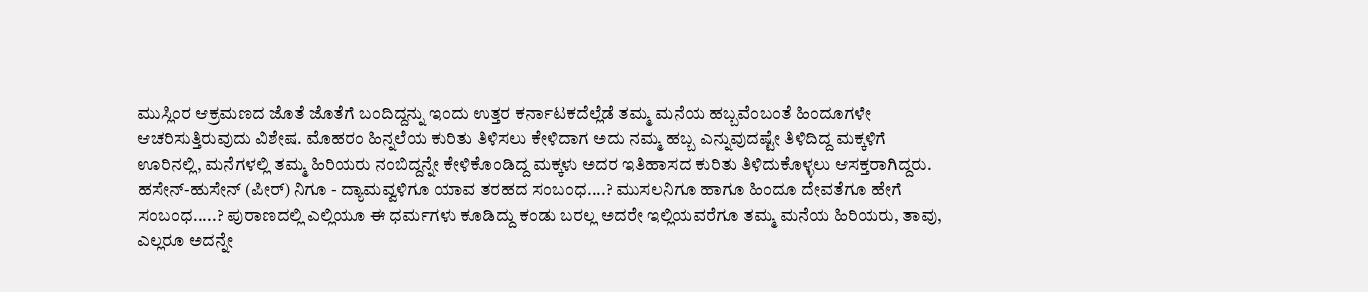ಮುಸ್ಲಿಂರ ಆಕ್ರಮಣದ ಜೊತೆ ಜೊತೆಗೆ ಬಂದಿದ್ದನ್ನು ಇಂದು ಉತ್ತರ ಕರ್ನಾಟಕದೆಲ್ಲೆಡೆ ತಮ್ಮ ಮನೆಯ ಹಬ್ಬವೆಂಬಂತೆ ಹಿಂದೂಗಳೇ ಆಚರಿಸುತ್ತಿರುವುದು ವಿಶೇಷ. ಮೊಹರಂ ಹಿನ್ನಲೆಯ ಕುರಿತು ತಿಳಿಸಲು ಕೇಳಿದಾಗ ಅದು ನಮ್ಮ ಹಬ್ಬ ಎನ್ನುವುದಷ್ಟೇ ತಿಳಿದಿದ್ದ ಮಕ್ಕಳಿಗೆ ಊರಿನಲ್ಲಿ, ಮನೆಗಳಲ್ಲಿ ತಮ್ಮ ಹಿರಿಯರು ನಂಬಿದ್ದನ್ನೇ ಕೇಳಿಕೊಂಡಿದ್ದ ಮಕ್ಕಳು ಅದರ ಇತಿಹಾಸದ ಕುರಿತು ತಿಳಿದುಕೊಳ್ಳಲು ಆಸಕ್ತರಾಗಿದ್ದರು. ಹಸೇನ್-ಹುಸೇನ್ (ಪೀರ್) ನಿಗೂ - ದ್ಯಾಮವ್ವಳಿಗೂ ಯಾವ ತರಹದ ಸಂಬಂಧ....? ಮುಸಲನಿಗೂ ಹಾಗೂ ಹಿಂದೂ ದೇವತೆಗೂ ಹೇಗೆ ಸಂಬಂಧ.....? ಪುರಾಣದಲ್ಲಿ ಎಲ್ಲಿಯೂ ಈ ಧರ್ಮಗಳು ಕೂಡಿದ್ದು ಕಂಡು ಬರಲ್ಲ ಅದರೇ ಇಲ್ಲಿಯವರೆಗೂ ತಮ್ಮ ಮನೆಯ ಹಿರಿಯರು, ತಾವು, ಎಲ್ಲರೂ ಅದನ್ನೇ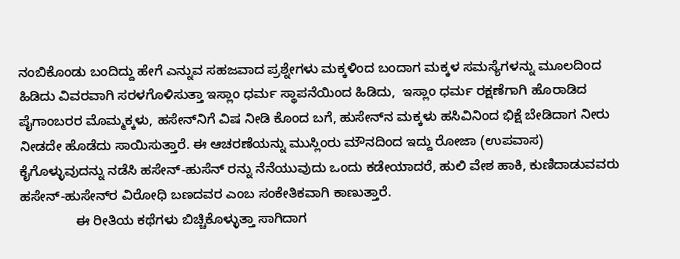ನಂಬಿಕೊಂಡು ಬಂದಿದ್ದು ಹೇಗೆ ಎನ್ನುವ ಸಹಜವಾದ ಪ್ರಶ್ನೇಗಳು ಮಕ್ಕಳಿಂದ ಬಂದಾಗ ಮಕ್ಕಳ ಸಮಸ್ಯೆಗಳನ್ನು ಮೂಲದಿಂದ ಹಿಡಿದು ವಿವರವಾಗಿ ಸರಳಗೊಳಿಸುತ್ತಾ ಇಸ್ಲಾಂ ಧರ್ಮ ಸ್ಥಾಪನೆಯಿಂದ ಹಿಡಿದು,  ಇಸ್ಲಾಂ ಧರ್ಮ ರಕ್ಷಣೆಗಾಗಿ ಹೊರಾಡಿದ ಪೈಗಾಂಬರರ ಮೊಮ್ಮಕ್ಕಳು, ಹಸೇನ್‍ನಿಗೆ ವಿಷ ನೀಡಿ ಕೊಂದ ಬಗೆ, ಹುಸೇನ್‍ನ ಮಕ್ಕಳು ಹಸಿವಿನಿಂದ ಭಿಕ್ಷೆ ಬೇಡಿದಾಗ ನೀರು ನೀಡದೇ ಹೊಡೆದು ಸಾಯಿಸುತ್ತಾರೆ. ಈ ಆಚರಣೆಯನ್ನು ಮುಸ್ಲಿಂರು ಮೌನದಿಂದ ಇದ್ದು ರೋಜಾ (ಉಪವಾಸ) ಕೈಗೊಳ್ಳುವುದನ್ನು ನಡೆಸಿ ಹಸೇನ್-ಹುಸೆನ್ ರನ್ನು ನೆನೆಯುವುದು ಒಂದು ಕಡೇಯಾದರೆ, ಹುಲಿ ವೇಶ ಹಾಕಿ, ಕುಣಿದಾಡುವವರು ಹಸೇನ್-ಹುಸೇನ್‍ರ ವಿರೋಧಿ ಬಣದವರ ಎಂಬ ಸಂಕೇತಿಕವಾಗಿ ಕಾಣುತ್ತಾರೆ.
               ಈ ರೀತಿಯ ಕಥೆಗಳು ಬಿಚ್ಚಿಕೊಳ್ಳುತ್ತಾ ಸಾಗಿದಾಗ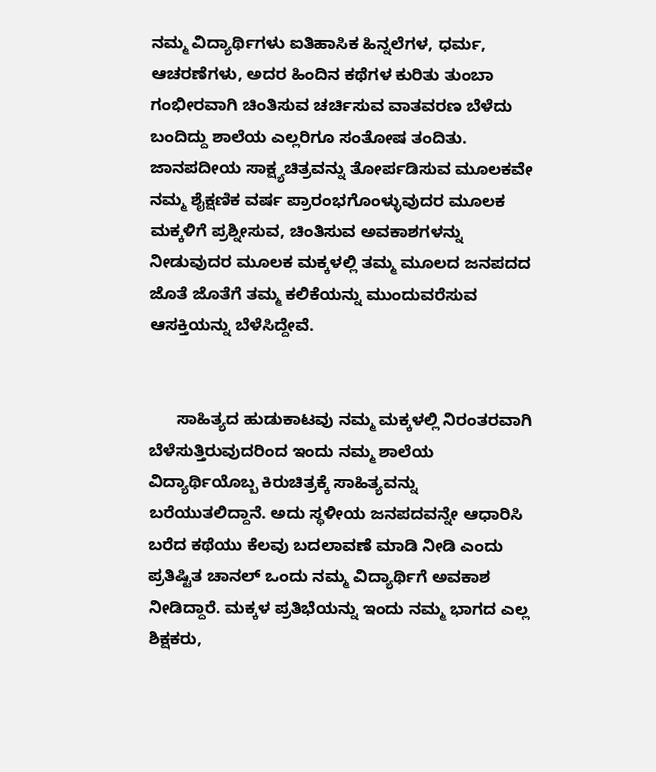ನಮ್ಮ ವಿದ್ಯಾರ್ಥಿಗಳು ಐತಿಹಾಸಿಕ ಹಿನ್ನಲೆಗಳ, ಧರ್ಮ, ಆಚರಣೆಗಳು, ಅದರ ಹಿಂದಿನ ಕಥೆಗಳ ಕುರಿತು ತುಂಬಾ ಗಂಭೀರವಾಗಿ ಚಿಂತಿಸುವ ಚರ್ಚಿಸುವ ವಾತವರಣ ಬೆಳೆದು ಬಂದಿದ್ದು ಶಾಲೆಯ ಎಲ್ಲರಿಗೂ ಸಂತೋಷ ತಂದಿತು. ಜಾನಪದೀಯ ಸಾಕ್ಷ್ಯಚಿತ್ರವನ್ನು ತೋರ್ಪಡಿಸುವ ಮೂಲಕವೇ ನಮ್ಮ ಶೈಕ್ಷಣಿಕ ವರ್ಷ ಪ್ರಾರಂಭಗೊಂಳ್ಳುವುದರ ಮೂಲಕ ಮಕ್ಕಳಿಗೆ ಪ್ರಶ್ನೀಸುವ, ಚಿಂತಿಸುವ ಅವಕಾಶಗಳನ್ನು ನೀಡುವುದರ ಮೂಲಕ ಮಕ್ಕಳಲ್ಲಿ ತಮ್ಮ ಮೂಲದ ಜನಪದದ ಜೊತೆ ಜೊತೆಗೆ ತಮ್ಮ ಕಲಿಕೆಯನ್ನು ಮುಂದುವರೆಸುವ ಆಸಕ್ತಿಯನ್ನು ಬೆಳೆಸಿದ್ದೇವೆ.


      ಸಾಹಿತ್ಯದ ಹುಡುಕಾಟವು ನಮ್ಮ ಮಕ್ಕಳಲ್ಲಿ ನಿರಂತರವಾಗಿ ಬೆಳೆಸುತ್ತಿರುವುದರಿಂದ ಇಂದು ನಮ್ಮ ಶಾಲೆಯ ವಿದ್ಯಾರ್ಥಿಯೊಬ್ಬ ಕಿರುಚಿತ್ರಕ್ಕೆ ಸಾಹಿತ್ಯವನ್ನು ಬರೆಯುತಲಿದ್ದಾನೆ. ಅದು ಸ್ಥಳೀಯ ಜನಪದವನ್ನೇ ಆಧಾರಿಸಿ ಬರೆದ ಕಥೆಯು ಕೆಲವು ಬದಲಾವಣೆ ಮಾಡಿ ನೀಡಿ ಎಂದು ಪ್ರತಿಷ್ಟಿತ ಚಾನಲ್ ಒಂದು ನಮ್ಮ ವಿದ್ಯಾರ್ಥಿಗೆ ಅವಕಾಶ ನೀಡಿದ್ದಾರೆ. ಮಕ್ಕಳ ಪ್ರತಿಭೆಯನ್ನು ಇಂದು ನಮ್ಮ ಭಾಗದ ಎಲ್ಲ ಶಿಕ್ಷಕರು,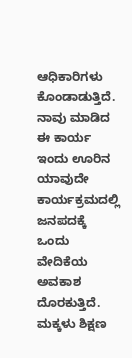ಆಧಿಕಾರಿಗಳು ಕೊಂಡಾಡುತ್ತಿದೆ. ನಾವು ಮಾಡಿದ ಈ ಕಾರ್ಯ ಇಂದು ಊರಿನ ಯಾವುದೇ ಕಾರ್ಯಕ್ರಮದಲ್ಲಿ ಜನಪದಕ್ಕೆ ಒಂದು ವೇದಿಕೆಯ ಅವಕಾಶ ದೊರಕುತ್ತಿದೆ. ಮಕ್ಕಳು ಶಿಕ್ಷಣ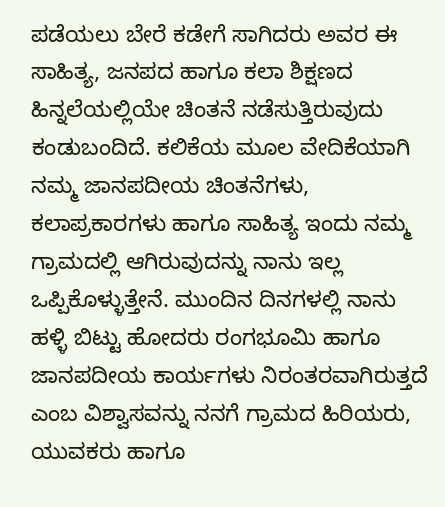ಪಡೆಯಲು ಬೇರೆ ಕಡೇಗೆ ಸಾಗಿದರು ಅವರ ಈ ಸಾಹಿತ್ಯ, ಜನಪದ ಹಾಗೂ ಕಲಾ ಶಿಕ್ಷಣದ ಹಿನ್ನಲೆಯಲ್ಲಿಯೇ ಚಿಂತನೆ ನಡೆಸುತ್ತಿರುವುದು ಕಂಡುಬಂದಿದೆ. ಕಲಿಕೆಯ ಮೂಲ ವೇದಿಕೆಯಾಗಿ ನಮ್ಮ ಜಾನಪದೀಯ ಚಿಂತನೆಗಳು, ಕಲಾಪ್ರಕಾರಗಳು ಹಾಗೂ ಸಾಹಿತ್ಯ ಇಂದು ನಮ್ಮ ಗ್ರಾಮದಲ್ಲಿ ಆಗಿರುವುದನ್ನು ನಾನು ಇಲ್ಲ ಒಪ್ಪಿಕೊಳ್ಳುತ್ತೇನೆ. ಮುಂದಿನ ದಿನಗಳಲ್ಲಿ ನಾನು ಹಳ್ಳಿ ಬಿಟ್ಟು ಹೋದರು ರಂಗಭೂಮಿ ಹಾಗೂ ಜಾನಪದೀಯ ಕಾರ್ಯಗಳು ನಿರಂತರವಾಗಿರುತ್ತದೆ ಎಂಬ ವಿಶ್ವಾಸವನ್ನು ನನಗೆ ಗ್ರಾಮದ ಹಿರಿಯರು, ಯುವಕರು ಹಾಗೂ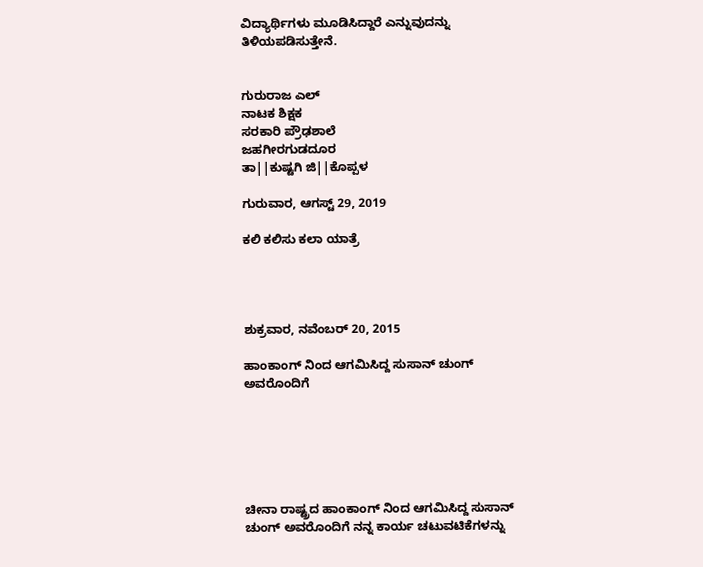ವಿದ್ಯಾರ್ಥಿಗಳು ಮೂಡಿಸಿದ್ದಾರೆ ಎನ್ನುವುದನ್ನು ತಿಳಿಯಪಡಿಸುತ್ತೇನೆ.


ಗುರುರಾಜ ಎಲ್
ನಾಟಕ ಶಿಕ್ಷಕ
ಸರಕಾರಿ ಪ್ರೌಢಶಾಲೆ
ಜಹಗೀರಗುಡದೂರ
ತಾ||ಕುಷ್ಟಗಿ ಜಿ||ಕೊಪ್ಪಳ

ಗುರುವಾರ, ಆಗಸ್ಟ್ 29, 2019

ಕಲಿ ಕಲಿಸು ಕಲಾ ಯಾತ್ರೆ




ಶುಕ್ರವಾರ, ನವೆಂಬರ್ 20, 2015

ಹಾಂಕಾಂಗ್ ನಿಂದ ಆಗಮಿಸಿದ್ದ ಸುಸಾನ್ ಚುಂಗ್ ಅವರೊಂದಿಗೆ






ಚೀನಾ ರಾಷ್ಟ್ರದ ಹಾಂಕಾಂಗ್ ನಿಂದ ಆಗಮಿಸಿದ್ದ ಸುಸಾನ್ ಚುಂಗ್ ಅವರೊಂದಿಗೆ ನನ್ನ ಕಾರ್ಯ ಚಟುವಟಿಕೆಗಳನ್ನು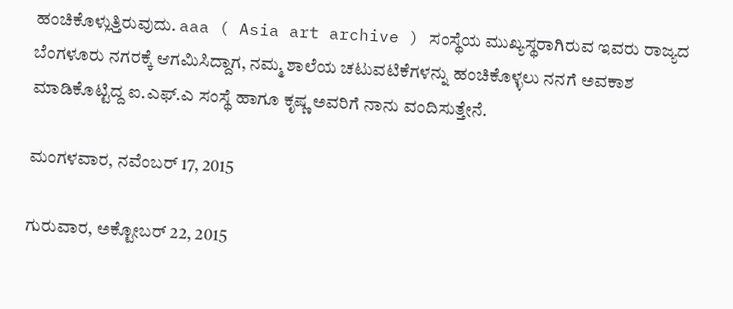ಹಂಚಿಕೊಳ್ಲುತ್ತಿರುವುದು. aaa ( Asia art archive ) ಸಂಸ್ಥೆಯ ಮುಖ್ಯಸ್ಥರಾಗಿರುವ ಇವರು ರಾಜ್ಯದ ಬೆಂಗಳೂರು ನಗರಕ್ಕೆ ಆಗಮಿಸಿದ್ದಾಗ, ನಮ್ಮ ಶಾಲೆಯ ಚಟುವಟಿಕೆಗಳನ್ನು ಹಂಚಿಕೊಳ್ಳಲು ನನಗೆ ಅವಕಾಶ ಮಾಡಿಕೊಟ್ಟಿದ್ದ ಐ.ಎಫ್.ಎ ಸಂಸ್ಥೆ ಹಾಗೂ ಕೃಷ್ಣ ಅವರಿಗೆ ನಾನು ವಂದಿಸುತ್ತೇನೆ.

ಮಂಗಳವಾರ, ನವೆಂಬರ್ 17, 2015

ಗುರುವಾರ, ಅಕ್ಟೋಬರ್ 22, 2015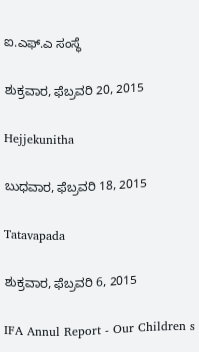ಐ.ಎಫ್.ಎ ಸಂಸ್ಥೆ

ಶುಕ್ರವಾರ, ಫೆಬ್ರವರಿ 20, 2015

Hejjekunitha

ಬುಧವಾರ, ಫೆಬ್ರವರಿ 18, 2015

Tatavapada

ಶುಕ್ರವಾರ, ಫೆಬ್ರವರಿ 6, 2015

IFA Annul Report - Our Children s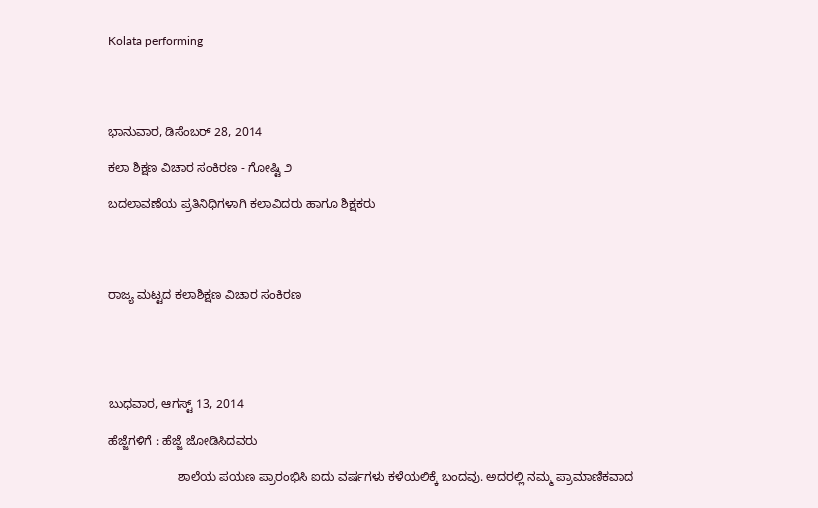Kolata performing




ಭಾನುವಾರ, ಡಿಸೆಂಬರ್ 28, 2014

ಕಲಾ ಶಿಕ್ಷಣ ವಿಚಾರ ಸಂಕಿರಣ - ಗೋಷ್ಟಿ ೨

ಬದಲಾವಣೆಯ ಪ್ರತಿನಿಧಿಗಳಾಗಿ ಕಲಾವಿದರು ಹಾಗೂ ಶಿಕ್ಷಕರು




ರಾಜ್ಯ ಮಟ್ಟದ ಕಲಾಶಿಕ್ಷಣ ವಿಚಾರ ಸಂಕಿರಣ





ಬುಧವಾರ, ಆಗಸ್ಟ್ 13, 2014

ಹೆಜ್ಜೆಗಳಿಗೆ : ಹೆಜ್ಜೆ ಜೋಡಿಸಿದವರು

                    ಶಾಲೆಯ ಪಯಣ ಪ್ರಾರಂಭಿಸಿ ಐದು ವರ್ಷಗಳು ಕಳೆಯಲಿಕ್ಕೆ ಬಂದವು. ಅದರಲ್ಲಿ ನಮ್ಮ ಪ್ರಾಮಾಣಿಕವಾದ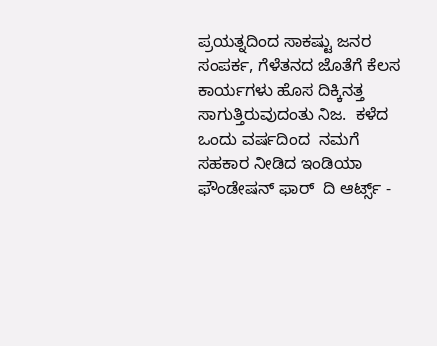ಪ್ರಯತ್ನದಿಂದ ಸಾಕಷ್ಟು ಜನರ ಸಂಪರ್ಕ, ಗೆಳೆತನದ ಜೊತೆಗೆ ಕೆಲಸ ಕಾರ್ಯಗಳು ಹೊಸ ದಿಕ್ಕಿನತ್ತ ಸಾಗುತ್ತಿರುವುದಂತು ನಿಜ.  ಕಳೆದ ಒಂದು ವರ್ಷದಿಂದ  ನಮಗೆ ಸಹಕಾರ ನೀಡಿದ ಇಂಡಿಯಾ ಫೌಂಡೇಷನ್ ಫಾರ್  ದಿ ಆರ್ಟ್ಸ್ -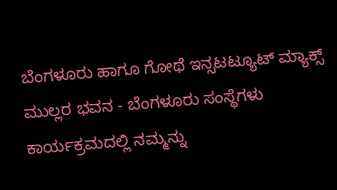ಬೆಂಗಳೂರು ಹಾಗೂ ಗೋಥೆ ಇನ್ಸಟಟ್ಯೂಟ್ ಮ್ಯಾಕ್ಸ್ ಮುಲ್ಲರ ಭವನ - ಬೆಂಗಳೂರು ಸಂಸ್ಥೆಗಳು  ಕಾರ್ಯಕ್ರಮದಲ್ಲಿ ನಮ್ಮನ್ನು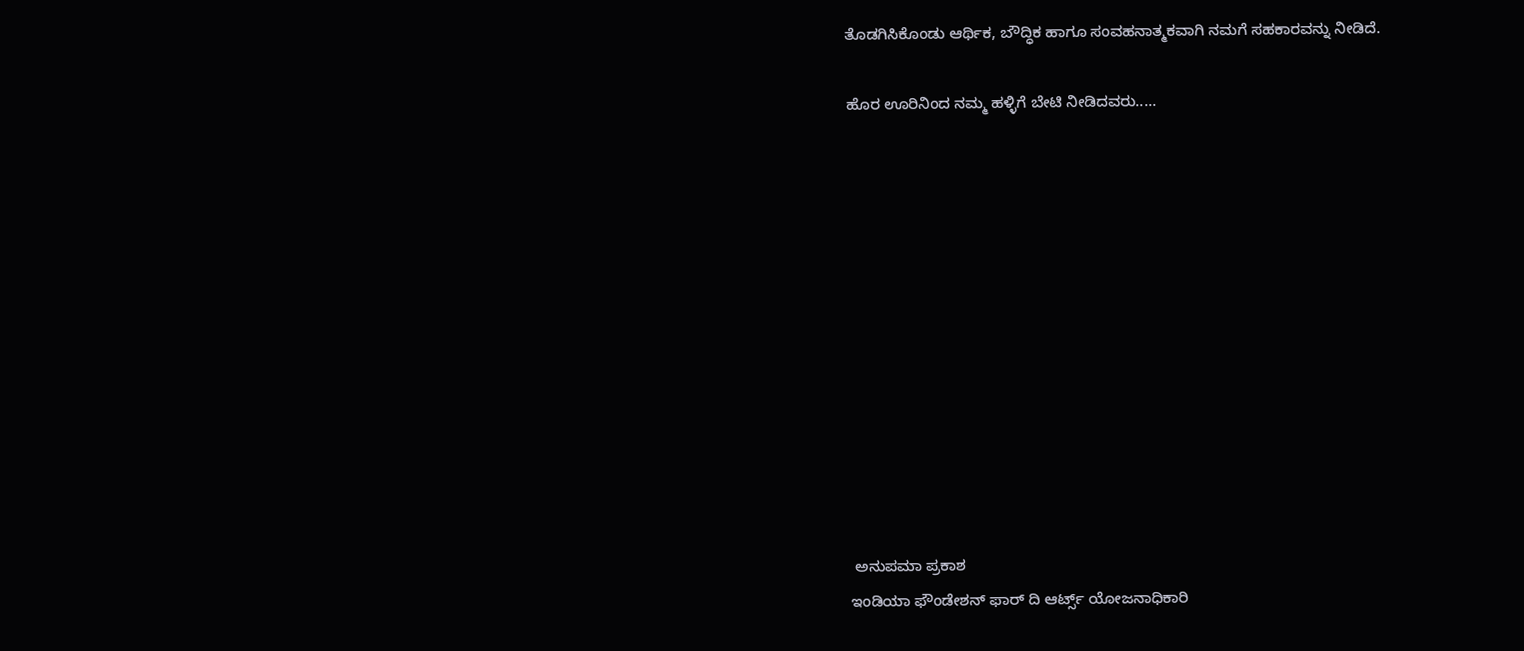ತೊಡಗಿಸಿಕೊಂಡು ಆರ್ಥಿಕ, ಬೌದ್ಧಿಕ ಹಾಗೂ ಸಂವಹನಾತ್ಮಕವಾಗಿ ನಮಗೆ ಸಹಕಾರವನ್ನು ನೀಡಿದೆ.

ಹೊರ ಊರಿನಿಂದ ನಮ್ಮ ಹಳ್ಳಿಗೆ ಬೇಟಿ ನೀಡಿದವರು.....












 ಅನುಪಮಾ ಪ್ರಕಾಶ
ಇಂಡಿಯಾ ಫೌಂಡೇಶನ್ ಫಾರ್ ದಿ ಆರ್ಟ್ಸ್ ಯೋಜನಾಧಿಕಾರಿ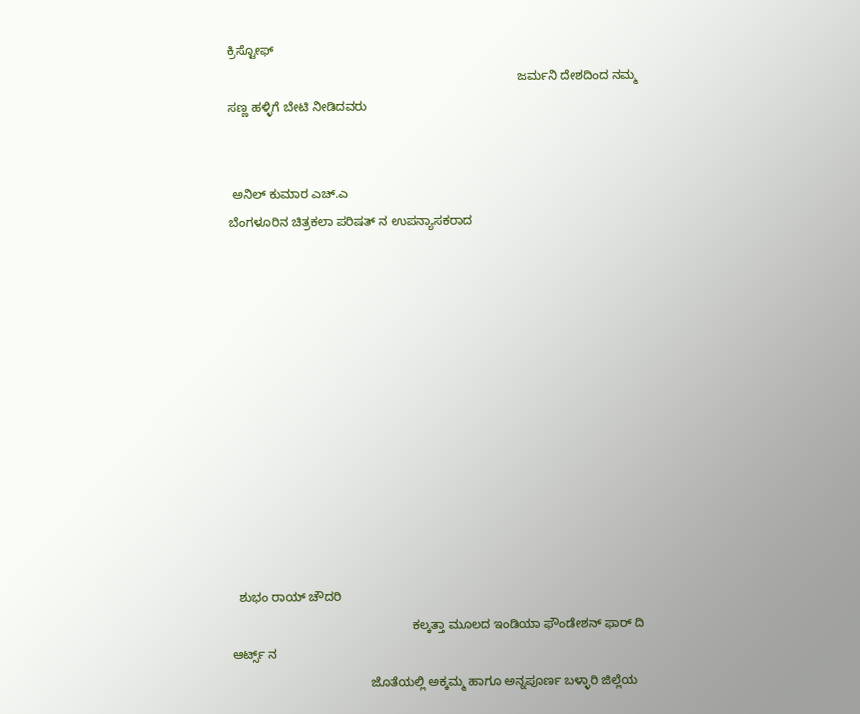ಕ್ರಿಸ್ಟೋಫ್
                                                                                    ಜರ್ಮನಿ ದೇಶದಿಂದ ನಮ್ಮ ಸಣ್ಣ ಹಳ್ಳಿಗೆ ಬೇಟಿ ನೀಡಿದವರು


 ಅನಿಲ್ ಕುಮಾರ ಎಚ್.ಎ
ಬೆಂಗಳೂರಿನ ಚಿತ್ರಕಲಾ ಪರಿಷತ್ ನ ಉಪನ್ಯಾಸಕರಾದ












  ಶುಭಂ ರಾಯ್ ಚೌದರಿ
                                                    ಕಲ್ಕತ್ತಾ ಮೂಲದ ಇಂಡಿಯಾ ಫೌಂಡೇಶನ್ ಫಾರ್ ದಿ ಆರ್ಟ್ಸ್ ನ
                                        ಜೊತೆಯಲ್ಲಿ ಅಕ್ಕಮ್ಮ ಹಾಗೂ ಅನ್ನಪೂರ್ಣ ಬಳ್ಳಾರಿ ಜಿಲ್ಲೆಯ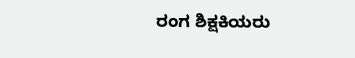ರಂಗ ಶಿಕ್ಷಕಿಯರು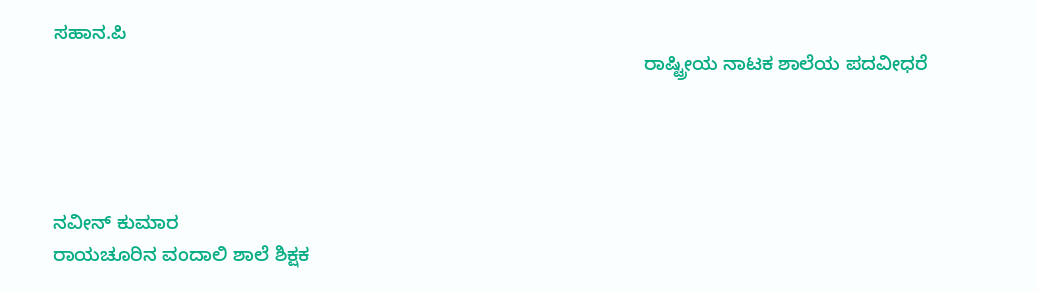ಸಹಾನ.ಪಿ
                                                                                                            ರಾಷ್ಟ್ರೀಯ ನಾಟಕ ಶಾಲೆಯ ಪದವೀಧರೆ




ನವೀನ್ ಕುಮಾರ
ರಾಯಚೂರಿನ ವಂದಾಲಿ ಶಾಲೆ ಶಿಕ್ಷಕ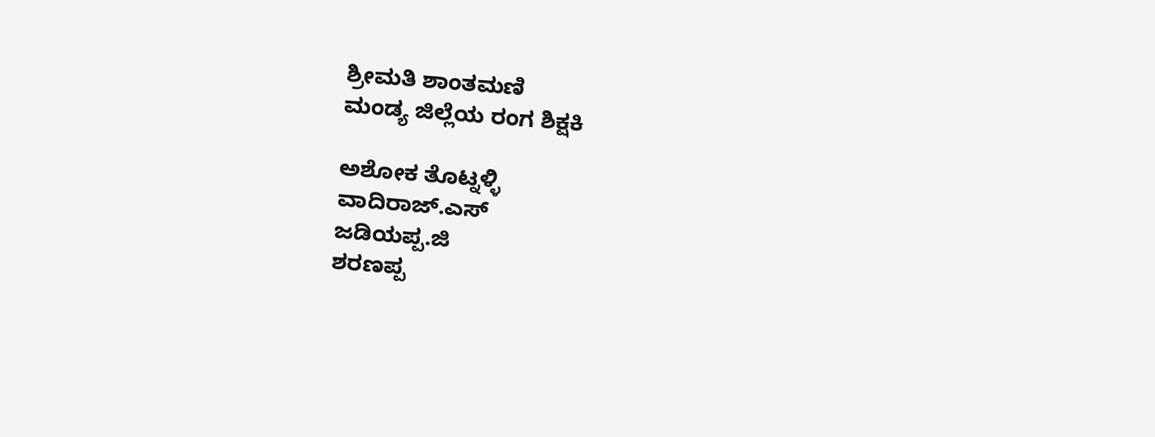ಶ್ರೀಮತಿ ಶಾಂತಮಣಿ
ಮಂಡ್ಯ ಜಿಲ್ಲೆಯ ರಂಗ ಶಿಕ್ಷಕಿ

ಅಶೋಕ ತೊಟ್ನಳ್ಳಿ
ವಾದಿರಾಜ್.ಎಸ್
ಜಡಿಯಪ್ಪ.ಜಿ
ಶರಣಪ್ಪ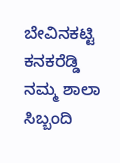ಬೇವಿನಕಟ್ಟಿ
ಕನಕರೆಡ್ಡಿ
ನಮ್ಮ ಶಾಲಾ ಸಿಬ್ಬಂದಿ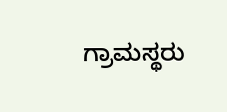ಗ್ರಾಮಸ್ಥರು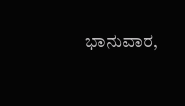ಭಾನುವಾರ,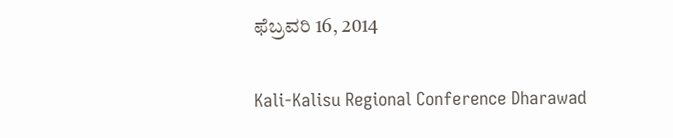ಫೆಬ್ರವರಿ 16, 2014

Kali-Kalisu Regional Conference Dharawad